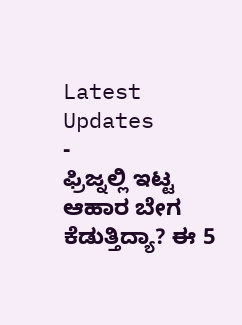Latest Updates
-
ಫ್ರಿಜ್ನಲ್ಲಿ ಇಟ್ಟ ಆಹಾರ ಬೇಗ ಕೆಡುತ್ತಿದ್ಯಾ? ಈ 5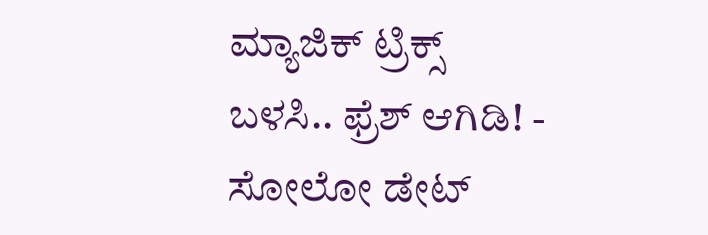ಮ್ಯಾಜಿಕ್ ಟ್ರಿಕ್ಸ್ ಬಳಸಿ.. ಫ್ರೆಶ್ ಆಗಿಡಿ! -
ಸೋಲೋ ಡೇಟ್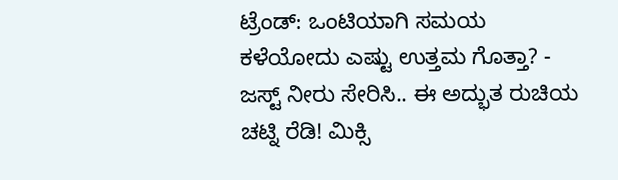ಟ್ರೆಂಡ್: ಒಂಟಿಯಾಗಿ ಸಮಯ ಕಳೆಯೋದು ಎಷ್ಟು ಉತ್ತಮ ಗೊತ್ತಾ? -
ಜಸ್ಟ್ ನೀರು ಸೇರಿಸಿ.. ಈ ಅದ್ಭುತ ರುಚಿಯ ಚಟ್ನಿ ರೆಡಿ! ಮಿಕ್ಸಿ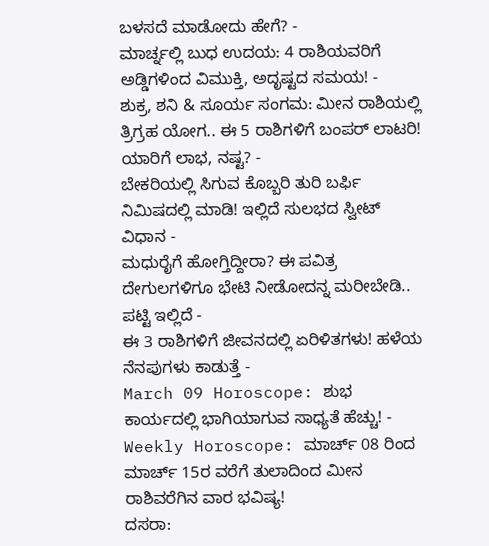ಬಳಸದೆ ಮಾಡೋದು ಹೇಗೆ? -
ಮಾರ್ಚ್ನಲ್ಲಿ ಬುಧ ಉದಯ: 4 ರಾಶಿಯವರಿಗೆ ಅಡ್ಡಿಗಳಿಂದ ವಿಮುಕ್ತಿ, ಅದೃಷ್ಟದ ಸಮಯ! -
ಶುಕ್ರ, ಶನಿ & ಸೂರ್ಯ ಸಂಗಮ: ಮೀನ ರಾಶಿಯಲ್ಲಿ ತ್ರಿಗ್ರಹ ಯೋಗ.. ಈ 5 ರಾಶಿಗಳಿಗೆ ಬಂಪರ್ ಲಾಟರಿ! ಯಾರಿಗೆ ಲಾಭ, ನಷ್ಟ? -
ಬೇಕರಿಯಲ್ಲಿ ಸಿಗುವ ಕೊಬ್ಬರಿ ತುರಿ ಬರ್ಫಿ ನಿಮಿಷದಲ್ಲಿ ಮಾಡಿ! ಇಲ್ಲಿದೆ ಸುಲಭದ ಸ್ವೀಟ್ ವಿಧಾನ -
ಮಧುರೈಗೆ ಹೋಗ್ತಿದ್ದೀರಾ? ಈ ಪವಿತ್ರ ದೇಗುಲಗಳಿಗೂ ಭೇಟಿ ನೀಡೋದನ್ನ ಮರೀಬೇಡಿ.. ಪಟ್ಟಿ ಇಲ್ಲಿದೆ -
ಈ 3 ರಾಶಿಗಳಿಗೆ ಜೀವನದಲ್ಲಿ ಏರಿಳಿತಗಳು! ಹಳೆಯ ನೆನಪುಗಳು ಕಾಡುತ್ತೆ -
March 09 Horoscope: ಶುಭ ಕಾರ್ಯದಲ್ಲಿ ಭಾಗಿಯಾಗುವ ಸಾಧ್ಯತೆ ಹೆಚ್ಚು! -
Weekly Horoscope: ಮಾರ್ಚ್ 08 ರಿಂದ ಮಾರ್ಚ್ 15ರ ವರೆಗೆ ತುಲಾದಿಂದ ಮೀನ ರಾಶಿವರೆಗಿನ ವಾರ ಭವಿಷ್ಯ!
ದಸರಾ: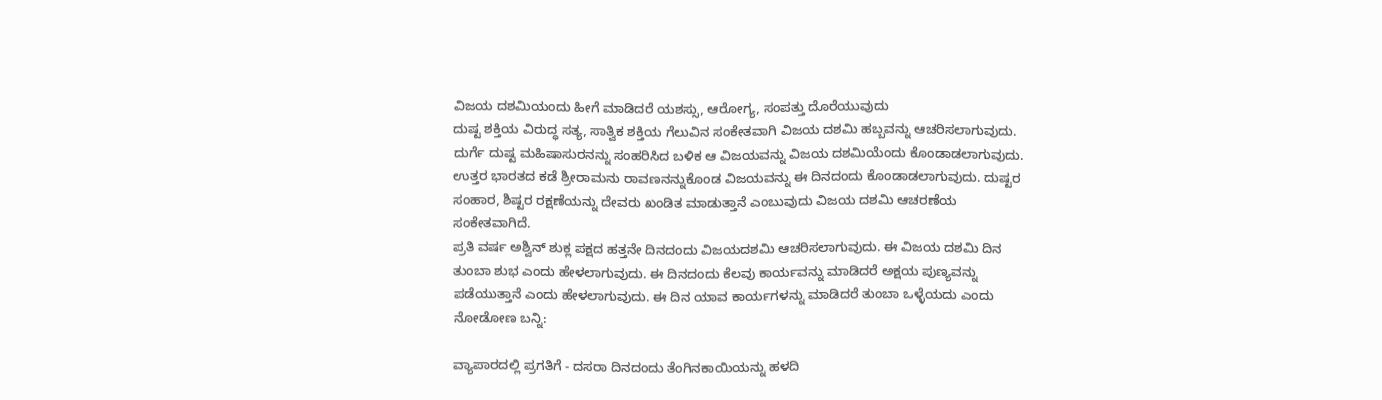ವಿಜಯ ದಶಮಿಯಂದು ಹೀಗೆ ಮಾಡಿದರೆ ಯಶಸ್ಸು, ಆರೋಗ್ಯ, ಸಂಪತ್ತು ದೊರೆಯುವುದು
ದುಷ್ಟ ಶಕ್ತಿಯ ವಿರುದ್ಧ ಸತ್ಯ, ಸಾತ್ವಿಕ ಶಕ್ತಿಯ ಗೆಲುವಿನ ಸಂಕೇತವಾಗಿ ವಿಜಯ ದಶಮಿ ಹಬ್ಬವನ್ನು ಆಚರಿಸಲಾಗುವುದು. ದುರ್ಗೆ ದುಷ್ಟ ಮಹಿಷಾಸುರನನ್ನು ಸಂಹರಿಸಿದ ಬಳಿಕ ಆ ವಿಜಯವನ್ನು ವಿಜಯ ದಶಮಿಯೆಂದು ಕೊಂಡಾಡಲಾಗುವುದು. ಉತ್ತರ ಭಾರತದ ಕಡೆ ಶ್ರೀರಾಮನು ರಾವಣನನ್ನುಕೊಂಡ ವಿಜಯವನ್ನು ಈ ದಿನದಂದು ಕೊಂಡಾಡಲಾಗುವುದು. ದುಷ್ಟರ ಸಂಹಾರ, ಶಿಷ್ಟರ ರಕ್ಷಣೆಯನ್ನು ದೇವರು ಖಂಡಿತ ಮಾಡುತ್ತಾನೆ ಎಂಬುವುದು ವಿಜಯ ದಶಮಿ ಆಚರಣೆಯ ಸಂಕೇತವಾಗಿದೆ.
ಪ್ರತಿ ವರ್ಷ ಅಶ್ವಿನ್ ಶುಕ್ಲ ಪಕ್ಷದ ಹತ್ತನೇ ದಿನದಂದು ವಿಜಯದಶಮಿ ಆಚರಿಸಲಾಗುವುದು. ಈ ವಿಜಯ ದಶಮಿ ದಿನ ತುಂಬಾ ಶುಭ ಎಂದು ಹೇಳಲಾಗುವುದು. ಈ ದಿನದಂದು ಕೆಲವು ಕಾರ್ಯವನ್ನು ಮಾಡಿದರೆ ಅಕ್ಷಯ ಪುಣ್ಯವನ್ನು ಪಡೆಯುತ್ತಾನೆ ಎಂದು ಹೇಳಲಾಗುವುದು. ಈ ದಿನ ಯಾವ ಕಾರ್ಯಗಳನ್ನು ಮಾಡಿದರೆ ತುಂಬಾ ಒಳ್ಳೆಯದು ಎಂದು ನೋಡೋಣ ಬನ್ನಿ:

ವ್ಯಾಪಾರದಲ್ಲಿ ಪ್ರಗತಿಗೆ - ದಸರಾ ದಿನದಂದು ತೆಂಗಿನಕಾಯಿಯನ್ನು ಹಳದಿ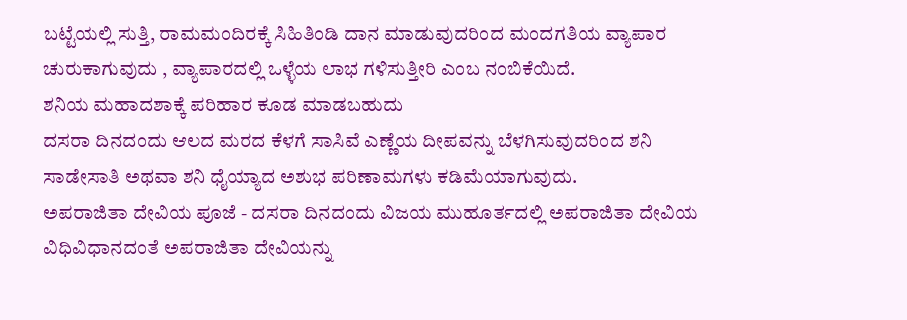ಬಟ್ಟೆಯಲ್ಲಿ ಸುತ್ತಿ, ರಾಮಮಂದಿರಕ್ಕೆ ಸಿಹಿತಿಂಡಿ ದಾನ ಮಾಡುವುದರಿಂದ ಮಂದಗತಿಯ ವ್ಯಾಪಾರ ಚುರುಕಾಗುವುದು , ವ್ಯಾಪಾರದಲ್ಲಿ ಒಳ್ಳೆಯ ಲಾಭ ಗಳಿಸುತ್ತೀರಿ ಎಂಬ ನಂಬಿಕೆಯಿದೆ.
ಶನಿಯ ಮಹಾದಶಾಕ್ಕೆ ಪರಿಹಾರ ಕೂಡ ಮಾಡಬಹುದು
ದಸರಾ ದಿನದಂದು ಆಲದ ಮರದ ಕೆಳಗೆ ಸಾಸಿವೆ ಎಣ್ಣೆಯ ದೀಪವನ್ನು ಬೆಳಗಿಸುವುದರಿಂದ ಶನಿ ಸಾಡೇಸಾತಿ ಅಥವಾ ಶನಿ ಧೈಯ್ಯಾದ ಅಶುಭ ಪರಿಣಾಮಗಳು ಕಡಿಮೆಯಾಗುವುದು.
ಅಪರಾಜಿತಾ ದೇವಿಯ ಪೂಜೆ - ದಸರಾ ದಿನದಂದು ವಿಜಯ ಮುಹೂರ್ತದಲ್ಲಿ ಅಪರಾಜಿತಾ ದೇವಿಯ ವಿಧಿವಿಧಾನದಂತೆ ಅಪರಾಜಿತಾ ದೇವಿಯನ್ನು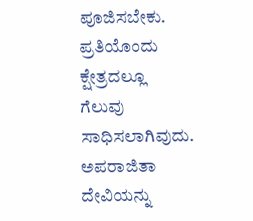ಪೂಜಿಸಬೇಕು. ಪ್ರತಿಯೊಂದು ಕ್ಷೇತ್ರದಲ್ಲೂ ಗೆಲುವು ಸಾಧಿಸಲಾಗಿವುದು. ಅಪರಾಜಿತಾ ದೇವಿಯನ್ನು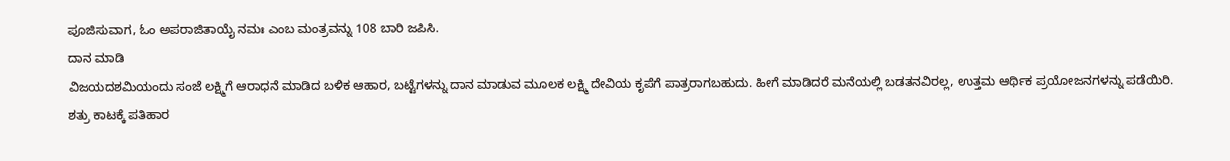ಪೂಜಿಸುವಾಗ, ಓಂ ಅಪರಾಜಿತಾಯೈ ನಮಃ ಎಂಬ ಮಂತ್ರವನ್ನು 108 ಬಾರಿ ಜಪಿಸಿ.
ದಾನ ಮಾಡಿ
ವಿಜಯದಶಮಿಯಂದು ಸಂಜೆ ಲಕ್ಷ್ಮಿಗೆ ಆರಾಧನೆ ಮಾಡಿದ ಬಳಿಕ ಆಹಾರ, ಬಟ್ಟೆಗಳನ್ನು ದಾನ ಮಾಡುವ ಮೂಲಕ ಲಕ್ಷ್ಮಿ ದೇವಿಯ ಕೃಪೆಗೆ ಪಾತ್ರರಾಗಬಹುದು. ಹೀಗೆ ಮಾಡಿದರೆ ಮನೆಯಲ್ಲಿ ಬಡತನವಿರಲ್ಲ, ಉತ್ತಮ ಆರ್ಥಿಕ ಪ್ರಯೋಜನಗಳನ್ನು ಪಡೆಯಿರಿ.
ಶತ್ರು ಕಾಟಕ್ಕೆ ಪತಿಹಾರ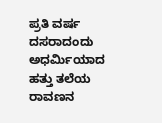ಪ್ರತಿ ವರ್ಷ ದಸರಾದಂದು ಅಧರ್ಮಿಯಾದ ಹತ್ತು ತಲೆಯ ರಾವಣನ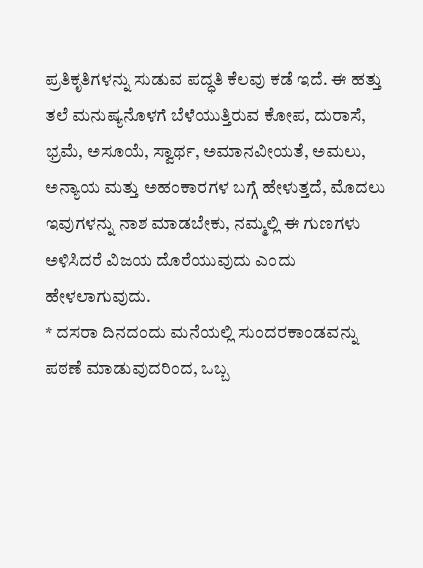ಪ್ರತಿಕೃತಿಗಳನ್ನು ಸುಡುವ ಪದ್ಧತಿ ಕೆಲವು ಕಡೆ ಇದೆ. ಈ ಹತ್ತು ತಲೆ ಮನುಷ್ಯನೊಳಗೆ ಬೆಳೆಯುತ್ತಿರುವ ಕೋಪ, ದುರಾಸೆ, ಭ್ರಮೆ, ಅಸೂಯೆ, ಸ್ವಾರ್ಥ, ಅಮಾನವೀಯತೆ, ಅಮಲು, ಅನ್ಯಾಯ ಮತ್ತು ಅಹಂಕಾರಗಳ ಬಗ್ಗೆ ಹೇಳುತ್ತದೆ, ಮೊದಲು ಇವುಗಳನ್ನು ನಾಶ ಮಾಡಬೇಕು, ನಮ್ಮಲ್ಲಿ ಈ ಗುಣಗಳು ಅಳಿಸಿದರೆ ವಿಜಯ ದೊರೆಯುವುದು ಎಂದು ಹೇಳಲಾಗುವುದು.
* ದಸರಾ ದಿನದಂದು ಮನೆಯಲ್ಲಿ ಸುಂದರಕಾಂಡವನ್ನು ಪಠಣೆ ಮಾಡುವುದರಿಂದ, ಒಬ್ಬ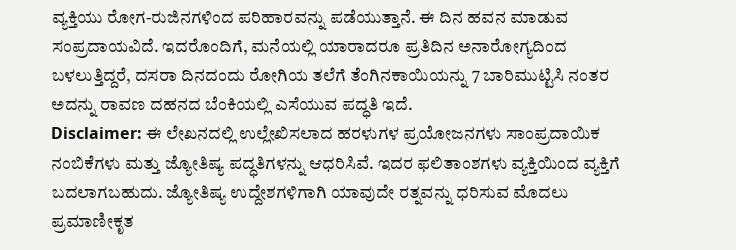ವ್ಯಕ್ತಿಯು ರೋಗ-ರುಜಿನಗಳಿಂದ ಪರಿಹಾರವನ್ನು ಪಡೆಯುತ್ತಾನೆ. ಈ ದಿನ ಹವನ ಮಾಡುವ ಸಂಪ್ರದಾಯವಿದೆ. ಇದರೊಂದಿಗೆ, ಮನೆಯಲ್ಲಿ ಯಾರಾದರೂ ಪ್ರತಿದಿನ ಅನಾರೋಗ್ಯದಿಂದ ಬಳಲುತ್ತಿದ್ದರೆ, ದಸರಾ ದಿನದಂದು ರೋಗಿಯ ತಲೆಗೆ ತೆಂಗಿನಕಾಯಿಯನ್ನು 7 ಬಾರಿಮುಟ್ಟಿಸಿ ನಂತರ ಅದನ್ನು ರಾವಣ ದಹನದ ಬೆಂಕಿಯಲ್ಲಿ ಎಸೆಯುವ ಪದ್ಧತಿ ಇದೆ.
Disclaimer: ಈ ಲೇಖನದಲ್ಲಿ ಉಲ್ಲೇಖಿಸಲಾದ ಹರಳುಗಳ ಪ್ರಯೋಜನಗಳು ಸಾಂಪ್ರದಾಯಿಕ ನಂಬಿಕೆಗಳು ಮತ್ತು ಜ್ಯೋತಿಷ್ಯ ಪದ್ಧತಿಗಳನ್ನು ಆಧರಿಸಿವೆ. ಇದರ ಫಲಿತಾಂಶಗಳು ವ್ಯಕ್ತಿಯಿಂದ ವ್ಯಕ್ತಿಗೆ ಬದಲಾಗಬಹುದು. ಜ್ಯೋತಿಷ್ಯ ಉದ್ದೇಶಗಳಿಗಾಗಿ ಯಾವುದೇ ರತ್ನವನ್ನು ಧರಿಸುವ ಮೊದಲು ಪ್ರಮಾಣೀಕೃತ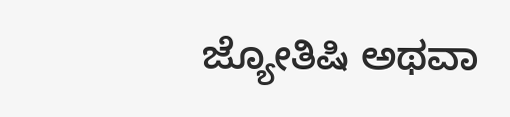ಜ್ಯೋತಿಷಿ ಅಥವಾ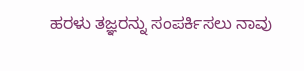ಹರಳು ತಜ್ಞರನ್ನು ಸಂಪರ್ಕಿಸಲು ನಾವು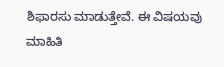ಶಿಫಾರಸು ಮಾಡುತ್ತೇವೆ. ಈ ವಿಷಯವು ಮಾಹಿತಿ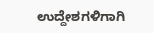ಉದ್ದೇಶಗಳಿಗಾಗಿ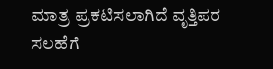ಮಾತ್ರ ಪ್ರಕಟಿಸಲಾಗಿದೆ ವೃತ್ತಿಪರ ಸಲಹೆಗೆ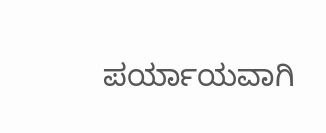ಪರ್ಯಾಯವಾಗಿ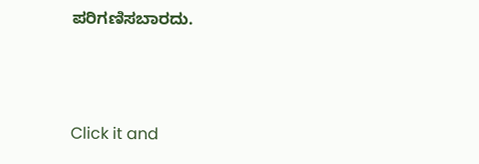ಪರಿಗಣಿಸಬಾರದು.



Click it and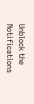Unblock the Notifications